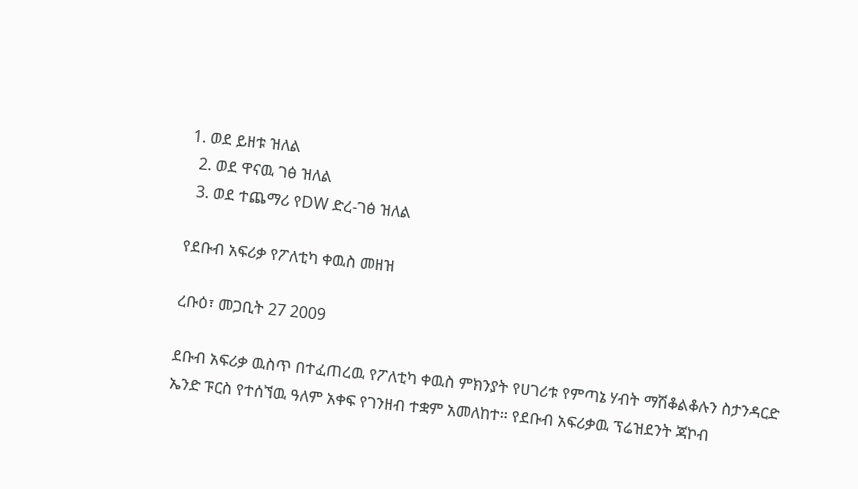1. ወደ ይዘቱ ዝለል
  2. ወደ ዋናዉ ገፅ ዝለል
  3. ወደ ተጨማሪ የDW ድረ-ገፅ ዝለል

የደቡብ አፍሪቃ የፖለቲካ ቀዉስ መዘዝ

ረቡዕ፣ መጋቢት 27 2009

ደቡብ አፍሪቃ ዉስጥ በተፈጠረዉ የፖለቲካ ቀዉስ ምክንያት የሀገሪቱ የምጣኔ ሃብት ማሽቆልቆሉን ስታንዳርድ ኤንድ ፑርስ የተሰኘዉ ዓለም አቀፍ የገንዘብ ተቋም አመለከተ። የደቡብ አፍሪቃዉ ፕሬዝደንት ጃኮብ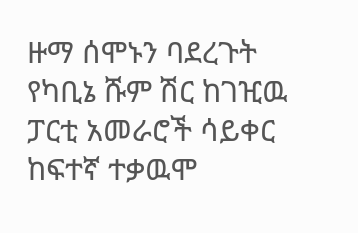ዙማ ሰሞኑን ባደረጉት የካቢኔ ሹም ሽር ከገዢዉ ፓርቲ አመራሮች ሳይቀር ከፍተኛ ተቃዉሞ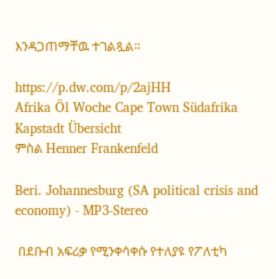እንዳጋጠማቸዉ ተገልጿል።

https://p.dw.com/p/2ajHH
Afrika Öl Woche Cape Town Südafrika Kapstadt Übersicht
ምስል Henner Frankenfeld

Beri. Johannesburg (SA political crisis and economy) - MP3-Stereo

 በደቡብ አፍሪቃ የሚንቀሳቀሱ የተለያዩ የፖለቲካ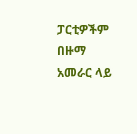ፓርቲዎችም በዙማ አመራር ላይ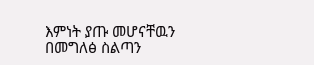እምነት ያጡ መሆናቸዉን በመግለፅ ስልጣን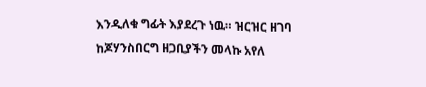እንዲለቁ ግፊት እያደረጉ ነዉ። ዝርዝር ዘገባ ከጆሃንስበርግ ዘጋቢያችን መላኩ አየለ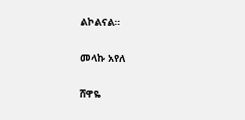ልኮልናል።

መላኩ አየለ

ሸዋዬ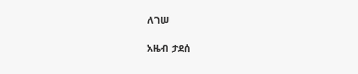ለገሠ

አዜብ ታደሰ